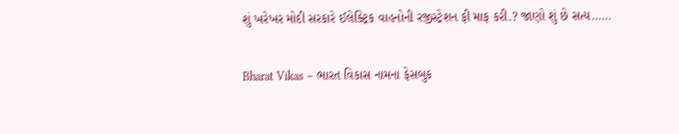શું ખરેખર મોદી સરકારે ઈલેક્ટ્રિક વાહનોની રજીસ્ટ્રેશન ફી માફ કરી.? જાણો શું છે સત્ય……

Bharat Vikas – ભારત વિકાસ નામના ફેસબુક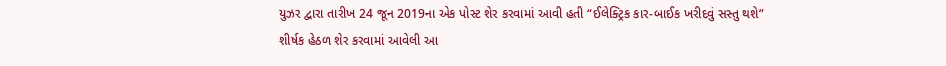યુઝર દ્વારા તારીખ 24 જૂન 2019ના એક પોસ્ટ શેર કરવામાં આવી હતી “ઈલેક્ટ્રિક કાર-બાઈક ખરીદવું સસ્તુ થશે” શીર્ષક હેઠળ શેર કરવામાં આવેલી આ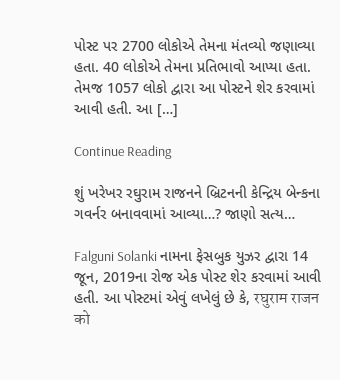પોસ્ટ પર 2700 લોકોએ તેમના મંતવ્યો જણાવ્યા હતા. 40 લોકોએ તેમના પ્રતિભાવો આપ્યા હતા. તેમજ 1057 લોકો દ્વારા આ પોસ્ટને શેર કરવામાં આવી હતી. આ […]

Continue Reading

શું ખરેખર રઘુરામ રાજનને બ્રિટનની કેન્દ્રિય બેન્કના ગવર્નર બનાવવામાં આવ્યા…? જાણો સત્ય…

Falguni Solanki નામના ફેસબુક યુઝર દ્વારા 14 જૂન, 2019ના રોજ એક પોસ્ટ શેર કરવામાં આવી હતી. આ પોસ્ટમાં એવું લખેલું છે કે, रघुराम राजन को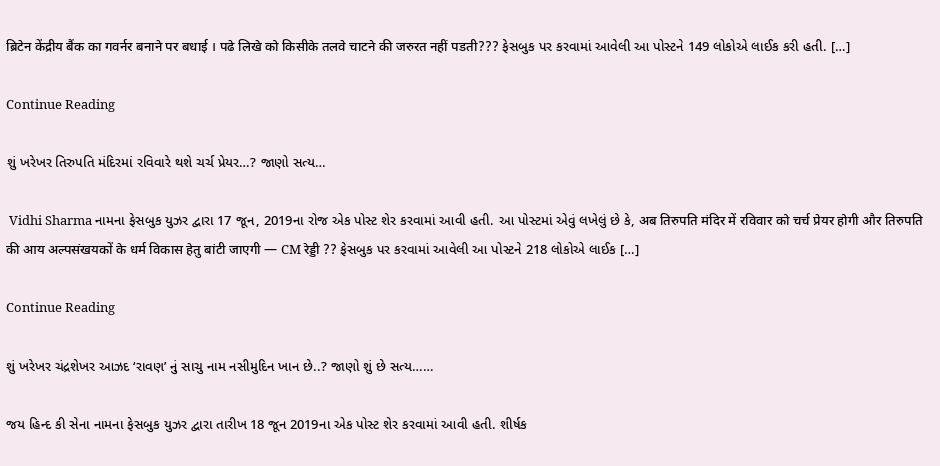ब्रिटेन केंद्रीय बैंक का गवर्नर बनाने पर बधाई । पढे लिखे को किसीके तलवे चाटने की जरुरत नहीं पडती??? ફેસબુક પર કરવામાં આવેલી આ પોસ્ટને 149 લોકોએ લાઈક કરી હતી. […]

Continue Reading

શું ખરેખર તિરુપતિ મંદિરમાં રવિવારે થશે ચર્ચ પ્રેયર…? જાણો સત્ય…

 Vidhi Sharma નામના ફેસબુક યુઝર દ્વારા 17 જૂન, 2019ના રોજ એક પોસ્ટ શેર કરવામાં આવી હતી. આ પોસ્ટમાં એવું લખેલું છે કે, अब तिरुपति मंदिर में रविवार को चर्च प्रेयर होगी और तिरुपति की आय अल्पसंखयकों के धर्म विकास हेतु बांटी जाएगी — CM रेड्डी ?? ફેસબુક પર કરવામાં આવેલી આ પોસ્ટને 218 લોકોએ લાઈક […]

Continue Reading

શું ખરેખર ચંદ્રશેખર આઝદ ‘રાવણ’ નું સાચુ નામ નસીમુદિન ખાન છે..? જાણો શું છે સત્ય……

જય હિન્દ કી સેના નામના ફેસબુક યુઝર દ્વારા તારીખ 18 જૂન 2019ના એક પોસ્ટ શેર કરવામાં આવી હતી. શીર્ષક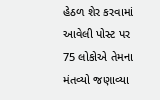હેઠળ શેર કરવામાં આવેલી પોસ્ટ પર 75 લોકોએ તેમના મંતવ્યો જણાવ્યા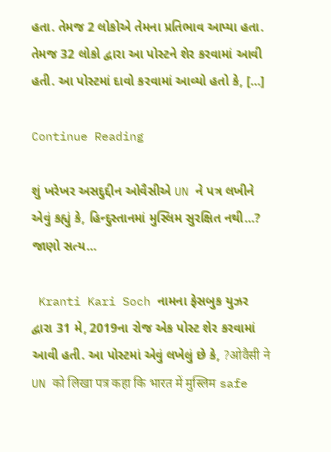હતા. તેમજ 2 લોકોએ તેમના પ્રતિભાવ આપ્યા હતા. તેમજ 32 લોકો દ્વારા આ પોસ્ટને શેર કરવામાં આવી હતી. આ પોસ્ટમાં દાવો કરવામાં આવ્યો હતો કે, […]

Continue Reading

શું ખરેખર અસદુદ્દીન ઓવૈસીએ UN ને પત્ર લખીને એવું કહ્યું કે, હિન્દુસ્તાનમાં મુસ્લિમ સુરક્ષિત નથી…? જાણો સત્ય…

 Kranti Kari Soch નામના ફેસબુક યુઝર દ્વારા 31 મે, 2019ના રોજ એક પોસ્ટ શેર કરવામાં આવી હતી. આ પોસ્ટમાં એવું લખેલું છે કે, ?ओवैसी ने UN को लिखा पत्र कहा कि भारत में मुस्लिम safe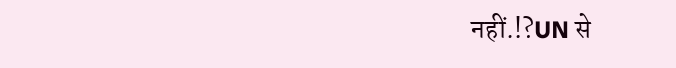नहीं.!?UN से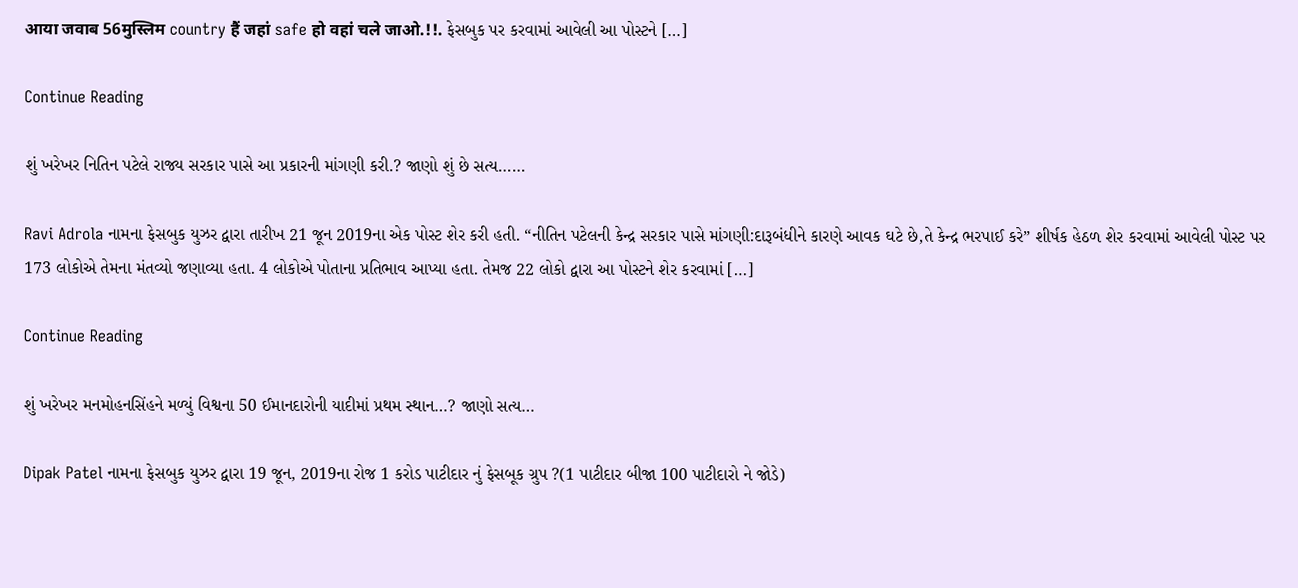आया जवाब 56मुस्लिम country हैं जहां safe हो वहां चले जाओ.!!. ફેસબુક પર કરવામાં આવેલી આ પોસ્ટને […]

Continue Reading

શું ખરેખર નિતિન પટેલે રાજ્ય સરકાર પાસે આ પ્રકારની માંગણી કરી.? જાણો શું છે સત્ય……

Ravi Adrola નામના ફેસબુક યુઝર દ્વારા તારીખ 21 જૂન 2019ના એક પોસ્ટ શેર કરી હતી. “નીતિન પટેલની કેન્દ્ર સરકાર પાસે માંગણી:દારૂબંધીને કારણે આવક ઘટે છે,તે કેન્દ્ર ભરપાઈ કરે” શીર્ષક હેઠળ શેર કરવામાં આવેલી પોસ્ટ પર 173 લોકોએ તેમના મંતવ્યો જણાવ્યા હતા. 4 લોકોએ પોતાના પ્રતિભાવ આપ્યા હતા. તેમજ 22 લોકો દ્વારા આ પોસ્ટને શેર કરવામાં […]

Continue Reading

શું ખરેખર મનમોહનસિંહને મળ્યું વિશ્વના 50 ઈમાનદારોની યાદીમાં પ્રથમ સ્થાન…? જાણો સત્ય…

Dipak Patel નામના ફેસબુક યુઝર દ્વારા 19 જૂન, 2019ના રોજ 1 કરોડ પાટીદાર નું ફેસબૂક ગ્રુપ ?(1 પાટીદાર બીજા 100 પાટીદારો ને જોડે)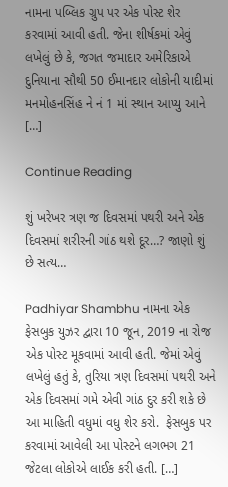નામના પબ્લિક ગ્રુપ પર એક પોસ્ટ શેર કરવામાં આવી હતી. જેના શીર્ષકમાં એવું લખેલું છે કે, જગત જમાદાર અમેરિકાએ દુનિયાના સૌથી 50 ઈમાનદાર લોકોની યાદીમાં મનમોહનસિંહ ને નં 1 માં સ્થાન આપ્યુ આને […]

Continue Reading

શું ખરેખર ત્રણ જ દિવસમાં પથરી અને એક દિવસમાં શરીરની ગાંઠ થશે દૂર…? જાણો શું છે સત્ય…

Padhiyar Shambhu નામના એક ફેસબુક યુઝર દ્વારા 10 જૂન, 2019 ના રોજ એક પોસ્ટ મૂકવામાં આવી હતી. જેમાં એવું લખેલું હતું કે, તુરિયા ત્રણ દિવસમાં પથરી અને એક દિવસમાં ગમે એવી ગાંઠ દુર કરી શકે છે આ માહિતી વધુમાં વધુ શેર કરો.  ફેસબુક પર કરવામાં આવેલી આ પોસ્ટને લગભગ 21 જેટલા લોકોએ લાઈક કરી હતી. […]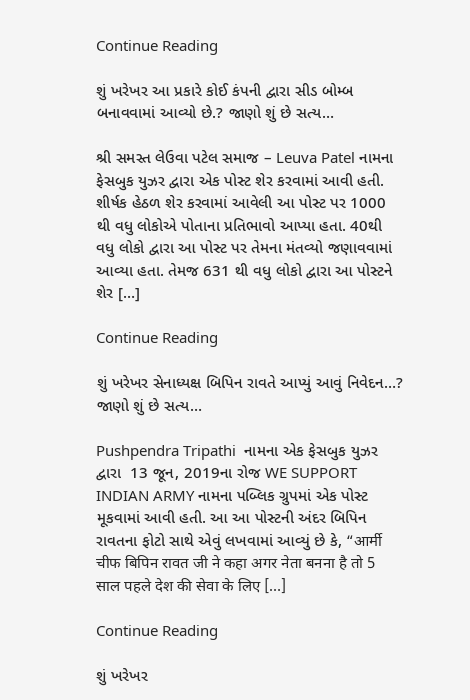Continue Reading

શું ખરેખર આ પ્રકારે કોઈ કંપની દ્વારા સીડ બોમ્બ બનાવવામાં આવ્યો છે.? જાણો શું છે સત્ય…

શ્રી સમસ્ત લેઉવા પટેલ સમાજ – Leuva Patel નામના ફેસબુક યુઝર દ્વારા એક પોસ્ટ શેર કરવામાં આવી હતી. શીર્ષક હેઠળ શેર કરવામાં આવેલી આ પોસ્ટ પર 1000 થી વધુ લોકોએ પોતાના પ્રતિભાવો આપ્યા હતા. 40થી વધુ લોકો દ્વારા આ પોસ્ટ પર તેમના મંતવ્યો જણાવવામાં આવ્યા હતા. તેમજ 631 થી વધુ લોકો દ્વારા આ પોસ્ટને શેર […]

Continue Reading

શું ખરેખર સેનાધ્યક્ષ બિપિન રાવતે આપ્યું આવું નિવેદન…? જાણો શું છે સત્ય…

Pushpendra Tripathi  નામના એક ફેસબુક યુઝર દ્વારા  13 જૂન, 2019ના રોજ WE SUPPORT INDIAN ARMY નામના પબ્લિક ગ્રુપમાં એક પોસ્ટ મૂકવામાં આવી હતી. આ આ પોસ્ટની અંદર બિપિન રાવતના ફોટો સાથે એવું લખવામાં આવ્યું છે કે, “आर्मी चीफ बिपिन रावत जी ने कहा अगर नेता बनना है तो 5 साल पहले देश की सेवा के लिए […]

Continue Reading

શું ખરેખર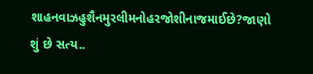શાહનવાઝહુશૈનમુરલીમનોહરજોશીનાજમાઈછે?જાણો શું છે સત્ય..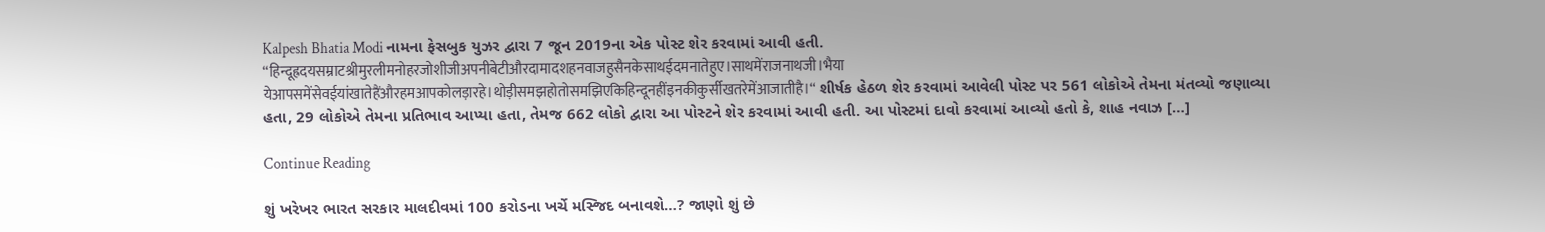Kalpesh Bhatia Modi નામના ફેસબુક યુઝર દ્વારા 7 જૂન 2019ના એક પોસ્ટ શેર કરવામાં આવી હતી. “हिन्दूह्रदयसम्राटश्रीमुरलीमनोहरजोशीजीअपनीबेटीऔरदामादशहनवाजहुसैनकेसाथईदमनातेहुए।साथमेंराजनाथजी।भैया येआपसमेंसेवईयांखातेहैंऔरहमआपकोलड़ारहे।थोड़ीसमझहोतोसमझिएकिहिन्दूनहींइनकीकुर्सीखतरेमेंआजातीहै।“ શીર્ષક હેઠળ શેર કરવામાં આવેલી પોસ્ટ પર 561 લોકોએ તેમના મંતવ્યો જણાવ્યા હતા, 29 લોકોએ તેમના પ્રતિભાવ આપ્યા હતા, તેમજ 662 લોકો દ્વારા આ પોસ્ટને શેર કરવામાં આવી હતી. આ પોસ્ટમાં દાવો કરવામાં આવ્યો હતો કે, શાહ નવાઝ […]

Continue Reading

શું ખરેખર ભારત સરકાર માલદીવમાં 100 કરોડના ખર્ચે મસ્જિદ બનાવશે…? જાણો શું છે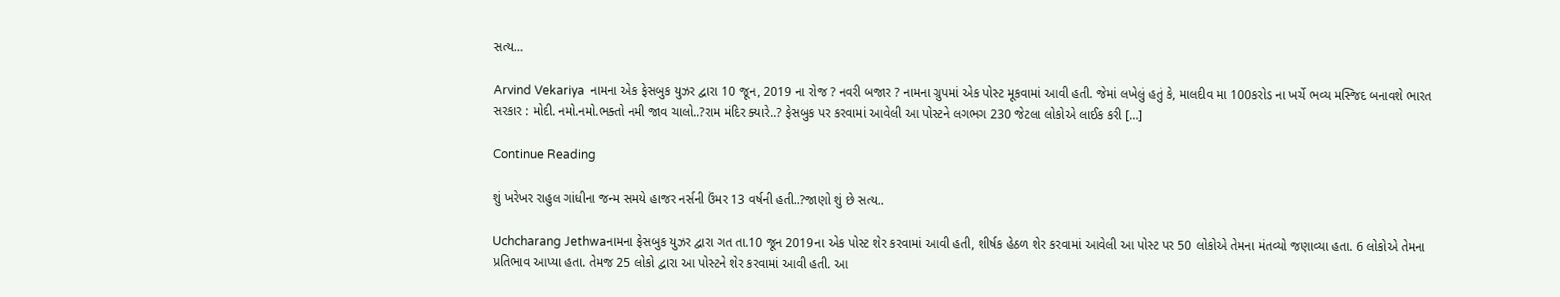સત્ય…

Arvind Vekariya  નામના એક ફેસબુક યુઝર દ્વારા 10 જૂન, 2019 ના રોજ ? નવરી બજાર ? નામના ગ્રુપમાં એક પોસ્ટ મૂકવામાં આવી હતી. જેમાં લખેલું હતું કે, માલદીવ મા 100કરોડ ના ખર્ચે ભવ્ય મસ્જિદ બનાવશે ભારત સરકાર : મોદી. નમો.નમો.ભક્તો નમી જાવ ચાલો..?રામ મંદિર ક્યારે..? ફેસબુક પર કરવામાં આવેલી આ પોસ્ટને લગભગ 230 જેટલા લોકોએ લાઈક કરી […]

Continue Reading

શું ખરેખર રાહુલ ગાંધીના જન્મ સમયે હાજર નર્સની ઉંમર 13 વર્ષની હતી..?જાણો શું છે સત્ય..

Uchcharang Jethwaનામના ફેસબુક યુઝર દ્વારા ગત તા.10 જૂન 2019ના એક પોસ્ટ શેર કરવામાં આવી હતી, શીર્ષક હેઠળ શેર કરવામાં આવેલી આ પોસ્ટ પર 50 લોકોએ તેમના મંતવ્યો જણાવ્યા હતા. 6 લોકોએ તેમના પ્રતિભાવ આપ્યા હતા. તેમજ 25 લોકો દ્વારા આ પોસ્ટને શેર કરવામાં આવી હતી. આ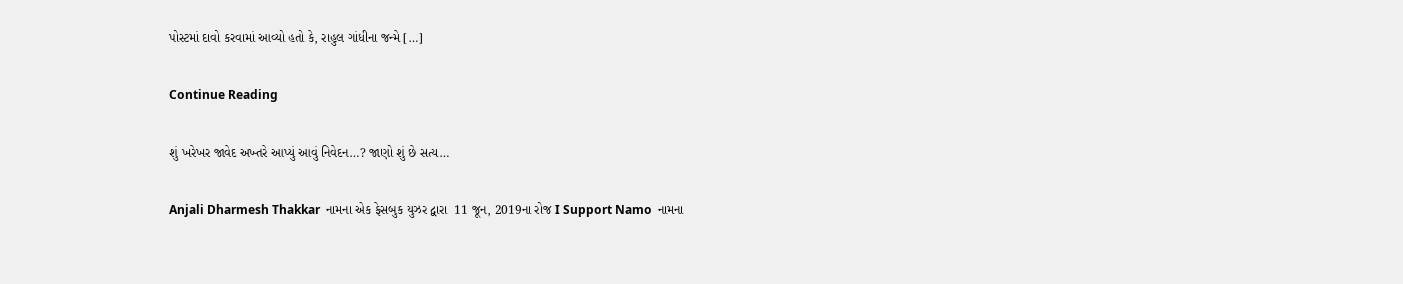પોસ્ટમાં દાવો કરવામાં આવ્યો હતો કે, રાહુલ ગાંધીના જન્મે […]

Continue Reading

શું ખરેખર જાવેદ અખ્તરે આપ્યું આવું નિવેદન…? જાણો શું છે સત્ય…

Anjali Dharmesh Thakkar  નામના એક ફેસબુક યુઝર દ્વારા  11 જૂન, 2019ના રોજ I Support Namo  નામના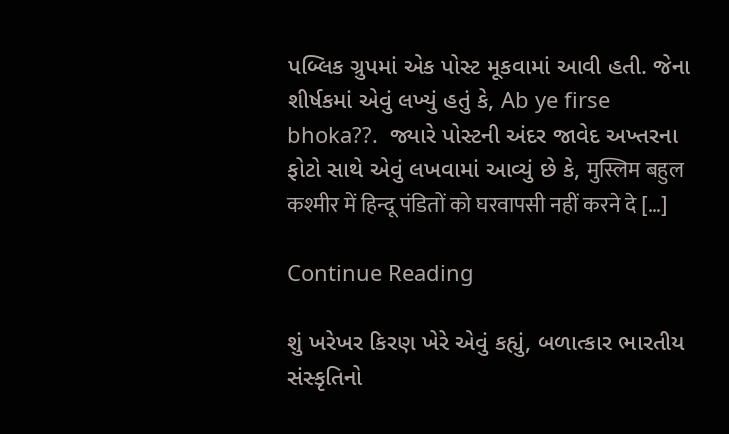પબ્લિક ગ્રુપમાં એક પોસ્ટ મૂકવામાં આવી હતી. જેના શીર્ષકમાં એવું લખ્યું હતું કે, Ab ye firse bhoka??.  જ્યારે પોસ્ટની અંદર જાવેદ અખ્તરના ફોટો સાથે એવું લખવામાં આવ્યું છે કે, मुस्लिम बहुल कश्मीर में हिन्दू पंडितों को घरवापसी नहीं करने दे […]

Continue Reading

શું ખરેખર કિરણ ખેરે એવું કહ્યું, બળાત્કાર ભારતીય સંસ્કૃતિનો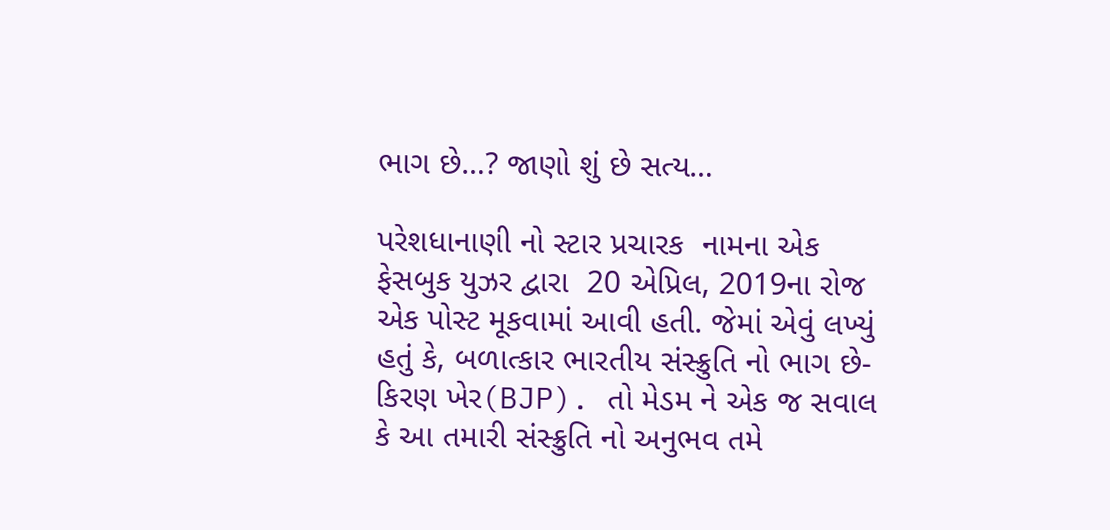ભાગ છે…? જાણો શું છે સત્ય…

પરેશધાનાણી નો સ્ટાર પ્રચારક  નામના એક ફેસબુક યુઝર દ્વારા  20 એપ્રિલ, 2019ના રોજ એક પોસ્ટ મૂકવામાં આવી હતી. જેમાં એવું લખ્યું હતું કે, બળાત્કાર ભારતીય સંસ્ક્રુતિ નો ભાગ છે- કિરણ ખેર(BJP). તો મેડમ ને એક જ સવાલ કે આ તમારી સંસ્ક્રુતિ નો અનુભવ તમે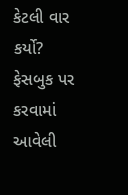કેટલી વાર કર્યો? ફેસબુક પર કરવામાં આવેલી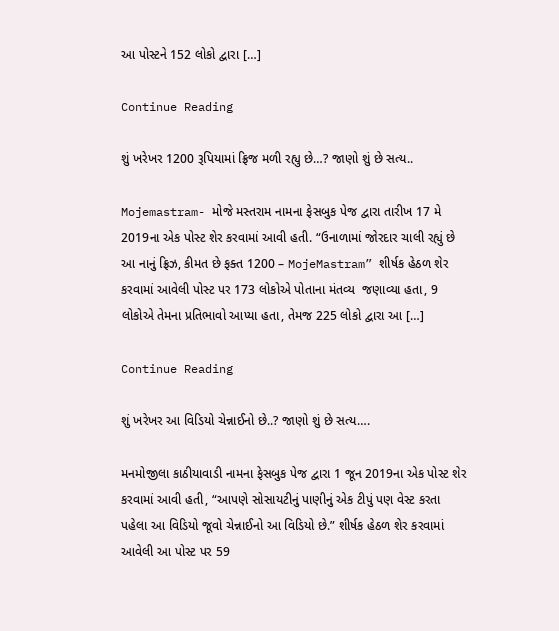આ પોસ્ટને 152 લોકો દ્વારા […]

Continue Reading

શું ખરેખર 1200 રૂપિયામાં ફ્રિજ મળી રહ્યુ છે…? જાણો શું છે સત્ય..

Mojemastram- મોજે મસ્તરામ નામના ફેસબુક પેજ દ્વારા તારીખ 17 મે 2019ના એક પોસ્ટ શેર કરવામાં આવી હતી. “ઉનાળામાં જોરદાર ચાલી રહ્યું છે આ નાનું ફ્રિઝ, કીમત છે ફક્ત 1200 – MojeMastram” શીર્ષક હેઠળ શેર કરવામાં આવેલી પોસ્ટ પર 173 લોકોએ પોતાના મંતવ્ય  જણાવ્યા હતા, 9 લોકોએ તેમના પ્રતિભાવો આપ્યા હતા, તેમજ 225 લોકો દ્વારા આ […]

Continue Reading

શું ખરેખર આ વિડિયો ચેન્નાઈનો છે..? જાણો શું છે સત્ય….

મનમોજીલા કાઠીયાવાડી નામના ફેસબુક પેજ દ્વારા 1 જૂન 2019ના એક પોસ્ટ શેર કરવામાં આવી હતી, “આપણે સોસાયટીનું પાણીનું એક ટીપું પણ વેસ્ટ કરતા પહેલા આ વિડિયો જૂવો ચેન્નાઈનો આ વિડિયો છે.” શીર્ષક હેઠળ શેર કરવામાં આવેલી આ પોસ્ટ પર 59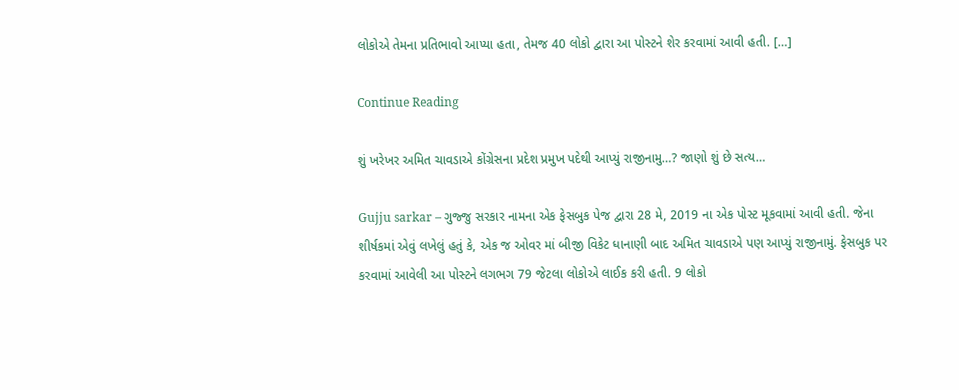લોકોએ તેમના પ્રતિભાવો આપ્યા હતા, તેમજ 40 લોકો દ્વારા આ પોસ્ટને શેર કરવામાં આવી હતી. […]

Continue Reading

શું ખરેખર અમિત ચાવડાએ કોંગ્રેસના પ્રદેશ પ્રમુખ પદેથી આપ્યું રાજીનામુ…? જાણો શું છે સત્ય…

Gujju sarkar – ગુજ્જુ સરકાર નામના એક ફેસબુક પેજ દ્વારા 28 મે, 2019 ના એક પોસ્ટ મૂકવામાં આવી હતી. જેના શીર્ષકમાં એવું લખેલું હતું કે, એક જ ઓવર માં બીજી વિકેટ ધાનાણી બાદ અમિત ચાવડાએ પણ આપ્યું રાજીનામું. ફેસબુક પર કરવામાં આવેલી આ પોસ્ટને લગભગ 79 જેટલા લોકોએ લાઈક કરી હતી. 9 લોકો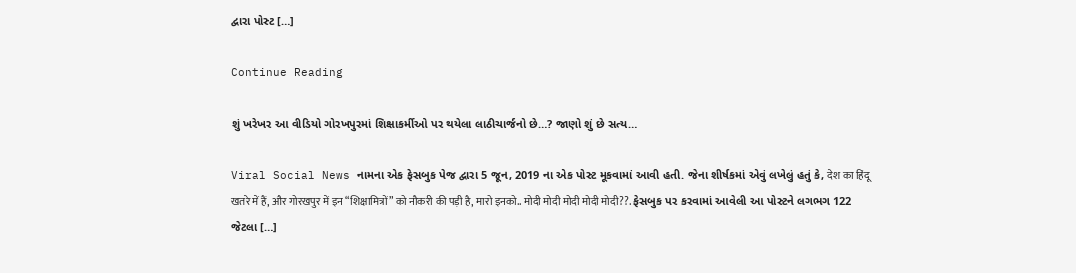દ્વારા પોસ્ટ […]

Continue Reading

શું ખરેખર આ વીડિયો ગોરખપુરમાં શિક્ષાકર્મીઓ પર થયેલા લાઠીચાર્જનો છે…? જાણો શું છે સત્ય…

Viral Social News નામના એક ફેસબુક પેજ દ્વારા 5 જૂન, 2019 ના એક પોસ્ટ મૂકવામાં આવી હતી. જેના શીર્ષકમાં એવું લખેલું હતું કે, देश का हिंदू खतरे में हैं, और गोरखपुर में इन “शिक्षामित्रों” को नौकरी की पड़ी है, मारो इनको.. मोदी मोदी मोदी मोदी मोदी??. ફેસબુક પર કરવામાં આવેલી આ પોસ્ટને લગભગ 122 જેટલા […]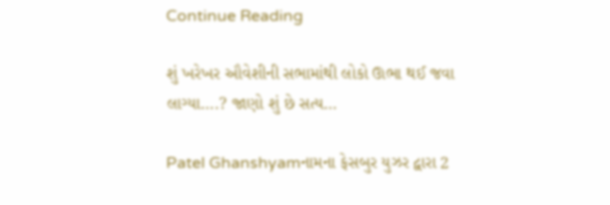Continue Reading

શું ખરેખર ઔવેશીની સભામાંથી લોકો ઊભા થઈ જવા લાગ્યા….? જાણો શું છે સત્ય…

Patel Ghanshyamનામના ફેસબુર યુઝર દ્વારા 2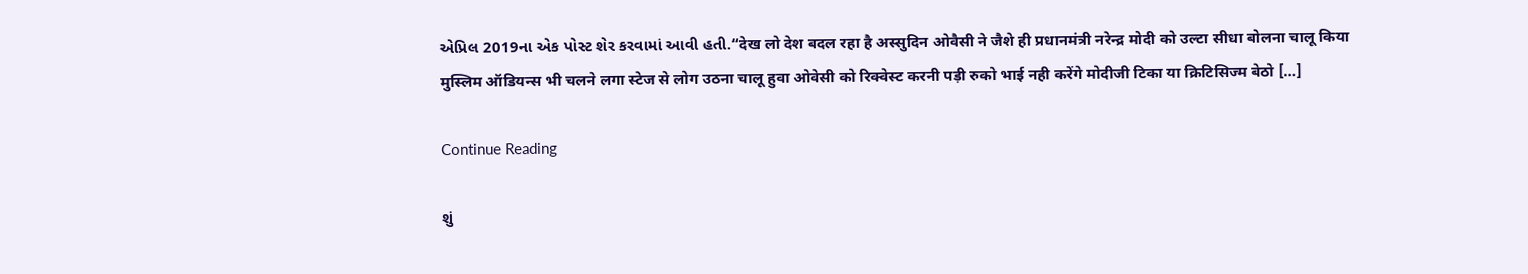એપ્રિલ 2019ના એક પોસ્ટ શેર કરવામાં આવી હતી.“देख लो देश बदल रहा है अस्सुदिन ओवैसी ने जैशे ही प्रधानमंत्री नरेन्द्र मोदी को उल्टा सीधा बोलना चालू किया मुस्लिम ऑडियन्स भी चलने लगा स्टेज से लोग उठना चालू हुवा ओवेसी को रिक्वेस्ट करनी पड़ी रुको भाई नही करेंगे मोदीजी टिका या क्रिटिसिज्म बेठो […]

Continue Reading

શું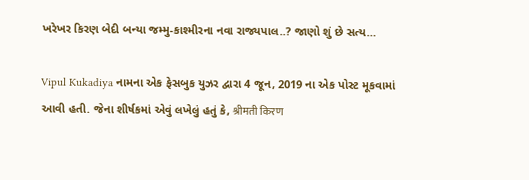ખરેખર કિરણ બેદી બન્યા જમ્મુ-કાશ્મીરના નવા રાજ્યપાલ..? જાણો શું છે સત્ય…

Vipul Kukadiya નામના એક ફેસબુક યુઝર દ્વારા 4 જૂન, 2019 ના એક પોસ્ટ મૂકવામાં આવી હતી. જેના શીર્ષકમાં એવું લખેલું હતું કે, श्रीमती किरण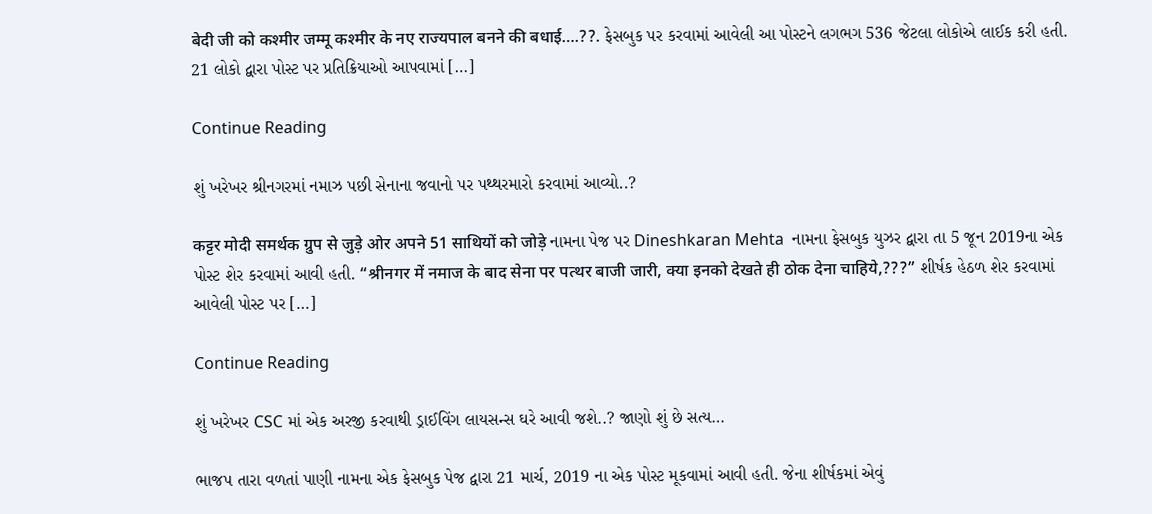बेदी जी को कश्मीर जम्मू कश्मीर के नए राज्यपाल बनने की बधाई….??. ફેસબુક પર કરવામાં આવેલી આ પોસ્ટને લગભગ 536 જેટલા લોકોએ લાઈક કરી હતી. 21 લોકો દ્વારા પોસ્ટ પર પ્રતિક્રિયાઓ આપવામાં […]

Continue Reading

શું ખરેખર શ્રીનગરમાં નમાઝ પછી સેનાના જવાનો પર પથ્થરમારો કરવામાં આવ્યો..?

कट्टर मोदी समर्थक ग्रुप से जुड़े ओर अपने 51 साथियों को जोड़े નામના પેજ પર Dineshkaran Mehta  નામના ફેસબુક યુઝર દ્વારા તા 5 જૂન 2019ના એક પોસ્ટ શેર કરવામાં આવી હતી. “श्रीनगर में नमाज के बाद सेना पर पत्थर बाजी जारी, क्या इनको देखते ही ठोक देना चाहिये,???” શીર્ષક હેઠળ શેર કરવામાં આવેલી પોસ્ટ પર […]

Continue Reading

શું ખરેખર CSC માં એક અરજી કરવાથી ડ્રાઈવિંગ લાયસન્સ ઘરે આવી જશે..? જાણો શું છે સત્ય…

ભાજપ તારા વળતાં પાણી નામના એક ફેસબુક પેજ દ્વારા 21 માર્ચ, 2019 ના એક પોસ્ટ મૂકવામાં આવી હતી. જેના શીર્ષકમાં એવું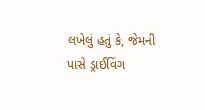લખેલું હતું કે, જેમની પાસે ડ્રાઈવિંગ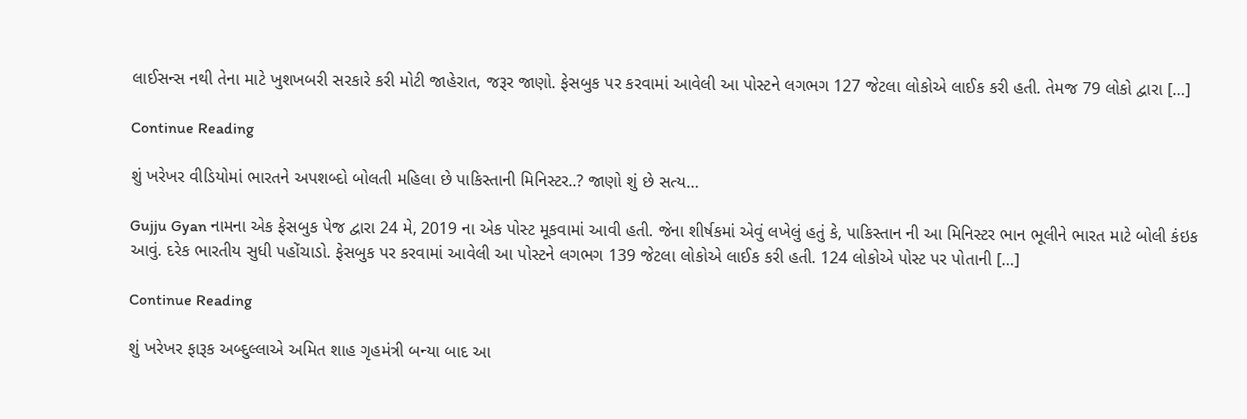લાઈસન્સ નથી તેના માટે ખુશખબરી સરકારે કરી મોટી જાહેરાત, જરૂર જાણો. ફેસબુક પર કરવામાં આવેલી આ પોસ્ટને લગભગ 127 જેટલા લોકોએ લાઈક કરી હતી. તેમજ 79 લોકો દ્વારા […]

Continue Reading

શું ખરેખર વીડિયોમાં ભારતને અપશબ્દો બોલતી મહિલા છે પાકિસ્તાની મિનિસ્ટર..? જાણો શું છે સત્ય…

Gujju Gyan નામના એક ફેસબુક પેજ દ્વારા 24 મે, 2019 ના એક પોસ્ટ મૂકવામાં આવી હતી. જેના શીર્ષકમાં એવું લખેલું હતું કે, પાકિસ્તાન ની આ મિનિસ્ટર ભાન ભૂલીને ભારત માટે બોલી કંઇક આવું. દરેક ભારતીય સુધી પહોંચાડો. ફેસબુક પર કરવામાં આવેલી આ પોસ્ટને લગભગ 139 જેટલા લોકોએ લાઈક કરી હતી. 124 લોકોએ પોસ્ટ પર પોતાની […]

Continue Reading

શું ખરેખર ફારૂક અબ્દુલ્લાએ અમિત શાહ ગૃહમંત્રી બન્યા બાદ આ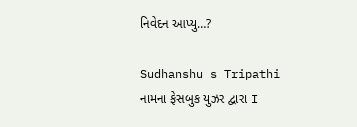નિવેદન આપ્યુ…?

Sudhanshu s Tripathi નામના ફેસબુક યુઝર દ્વારા I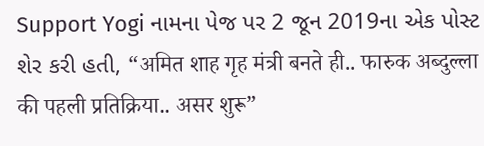Support Yogi નામના પેજ પર 2 જૂન 2019ના એક પોસ્ટ શેર કરી હતી, “अमित शाह गृह मंत्री बनते ही.. फारुक अब्दुल्ला की पहली प्रतिक्रिया.. असर शुरू”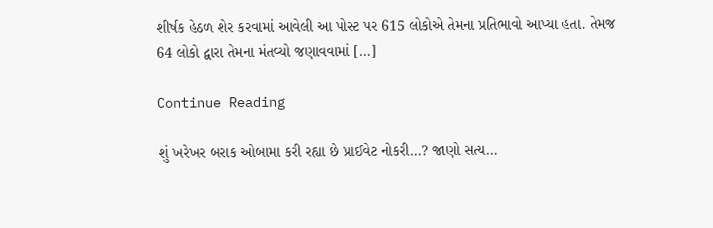શીર્ષક હેઠળ શેર કરવામાં આવેલી આ પોસ્ટ પર 615 લોકોએ તેમના પ્રતિભાવો આપ્યા હતા. તેમજ 64 લોકો દ્વારા તેમના મંતવ્યો જણાવવામાં […]

Continue Reading

શું ખરેખર બરાક ઓબામા કરી રહ્યા છે પ્રાઈવેટ નોકરી…? જાણો સત્ય…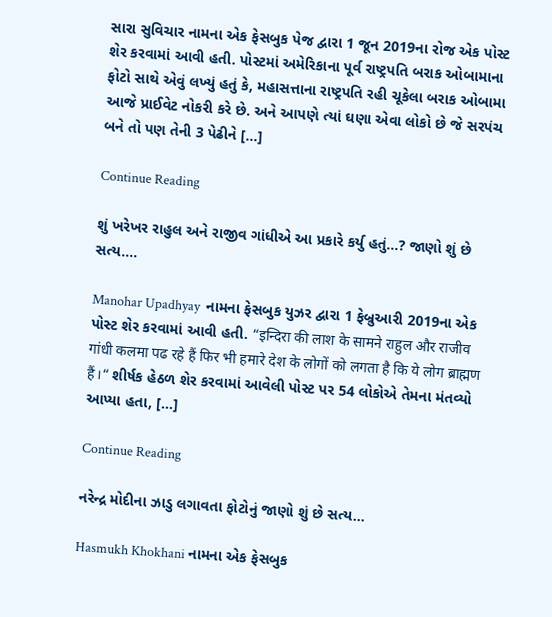સારા સુવિચાર નામના એક ફેસબુક પેજ દ્વારા 1 જૂન 2019ના રોજ એક પોસ્ટ શેર કરવામાં આવી હતી. પોસ્ટમાં અમેરિકાના પૂર્વ રાષ્ટ્રપતિ બરાક ઓબામાના ફોટો સાથે એવું લખ્યું હતું કે, મહાસત્તાના રાષ્ટ્રપતિ રહી ચૂકેલા બરાક ઓબામા આજે પ્રાઈવેટ નોકરી કરે છે. અને આપણે ત્યાં ઘણા એવા લોકો છે જે સરપંચ બને તો પણ તેની 3 પેઢીને […]

Continue Reading

શું ખરેખર રાહુલ અને રાજીવ ગાંધીએ આ પ્રકારે કર્યુ હતું…? જાણો શું છે સત્ય….

Manohar Upadhyay  નામના ફેસબુક યુઝર દ્વારા 1 ફેબ્રુઆરી 2019ના એક પોસ્ટ શેર કરવામાં આવી હતી. “इन्दिरा की लाश के सामने राहुल और राजीव गांधी कलमा पढ रहे हैं फिर भी हमारे देश के लोगों को लगता है कि ये लोग ब्राह्मण हैं।“ શીર્ષક હેઠળ શેર કરવામાં આવેલી પોસ્ટ પર 54 લોકોએ તેમના મંતવ્યો આપ્યા હતા, […]

Continue Reading

નરેન્દ્ર મોદીના ઝાડુ લગાવતા ફોટોનું જાણો શું છે સત્ય…

Hasmukh Khokhani નામના એક ફેસબુક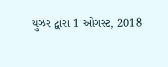યુઝર દ્વારા 1 ઓગસ્ટ, 2018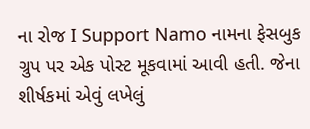ના રોજ I Support Namo નામના ફેસબુક ગ્રુપ પર એક પોસ્ટ મૂકવામાં આવી હતી. જેના શીર્ષકમાં એવું લખેલું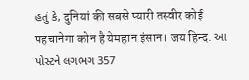હતું કે, दुनियां की सबसे प्यारी तस्वीर कोई पहचानेगा कोन है येमहान इंसान। जय हिन्द. આ પોસ્ટને લગભગ 357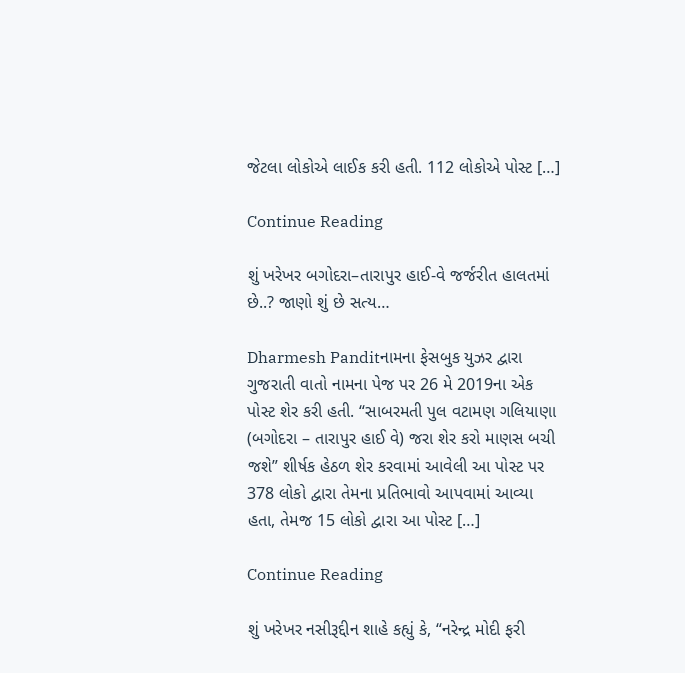જેટલા લોકોએ લાઈક કરી હતી. 112 લોકોએ પોસ્ટ […]

Continue Reading

શું ખરેખર બગોદરા–તારાપુર હાઈ-વે જર્જરીત હાલતમાં છે..? જાણો શું છે સત્ય…

Dharmesh Panditનામના ફેસબુક યુઝર દ્વારા ગુજરાતી વાતો નામના પેજ પર 26 મે 2019ના એક પોસ્ટ શેર કરી હતી. “સાબરમતી પુલ વટામણ ગલિયાણા (બગોદરા – તારાપુર હાઈ વે) જરા શેર કરો માણસ બચી જશે” શીર્ષક હેઠળ શેર કરવામાં આવેલી આ પોસ્ટ પર 378 લોકો દ્વારા તેમના પ્રતિભાવો આપવામાં આવ્યા હતા, તેમજ 15 લોકો દ્વારા આ પોસ્ટ […]

Continue Reading

શું ખરેખર નસીરૂદ્દીન શાહે કહ્યું કે, “નરેન્દ્ર મોદી ફરી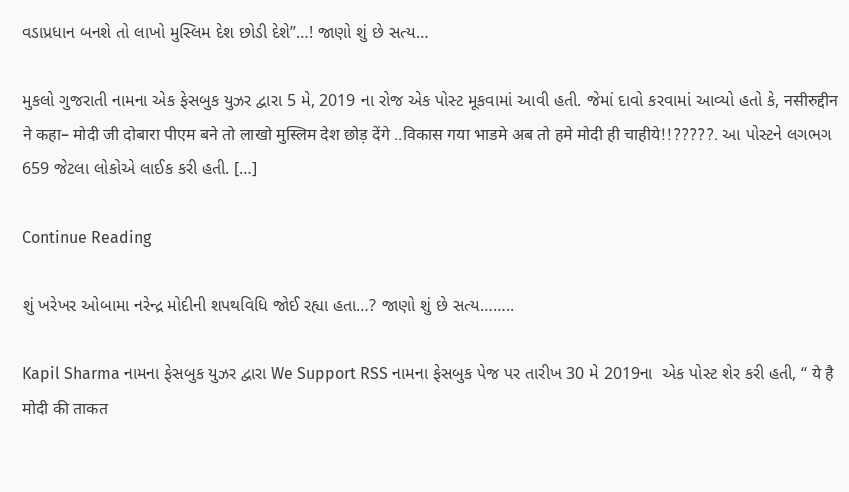વડાપ્રધાન બનશે તો લાખો મુસ્લિમ દેશ છોડી દેશે”…! જાણો શું છે સત્ય…

મુકલો ગુજરાતી નામના એક ફેસબુક યુઝર દ્વારા 5 મે, 2019 ના રોજ એક પોસ્ટ મૂકવામાં આવી હતી. જેમાં દાવો કરવામાં આવ્યો હતો કે, नसीरुद्दीन ने कहा– मोदी जी दोबारा पीएम बने तो लाखो मुस्लिम देश छोड़ देंगे ..विकास गया भाडमे अब तो हमे मोदी ही चाहीये!!?????. આ પોસ્ટને લગભગ 659 જેટલા લોકોએ લાઈક કરી હતી. […]

Continue Reading

શું ખરેખર ઓબામા નરેન્દ્ર મોદીની શપથવિધિ જોઈ રહ્યા હતા…? જાણો શું છે સત્ય……..

Kapil Sharma નામના ફેસબુક યુઝર દ્વારા We Support RSS નામના ફેસબુક પેજ પર તારીખ 30 મે 2019ના  એક પોસ્ટ શેર કરી હતી, “ ये है मोदी की ताकत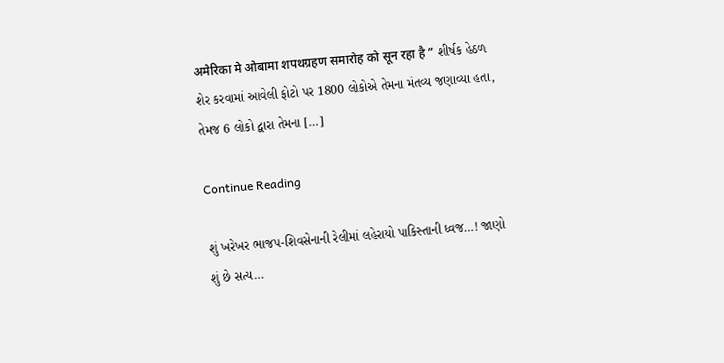अमेरिका मे ओबामा शपथग्रहण समारोह को सून रहा है ” શીર્ષક હેઠળ શેર કરવામાં આવેલી ફોટો પર 1800 લોકોએ તેમના મંતવ્ય જણાવ્યા હતા, તેમજ 6 લોકો દ્વારા તેમના […]

Continue Reading

શું ખરેખર ભાજપ-શિવસેનાની રેલીમાં લહેરાયો પાકિસ્તાની ધ્વજ…! જાણો શું છે સત્ય…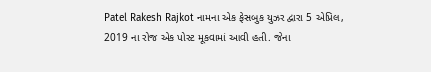Patel Rakesh Rajkot નામના એક ફેસબુક યુઝર દ્વારા 5 એપ્રિલ, 2019 ના રોજ એક પોસ્ટ મૂકવામાં આવી હતી. જેના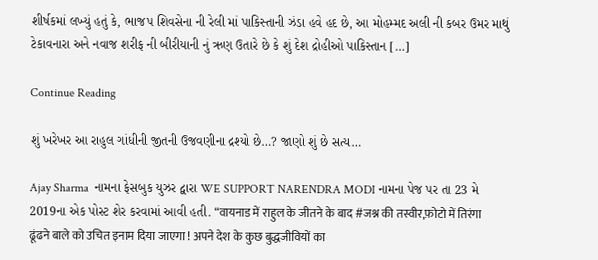શીર્ષકમાં લખ્યું હતું કે, ભાજપ શિવસેના ની રેલી માં પાકિસ્તાની ઝંડા હવે હદ છે, આ મોહમ્મદ અલી ની કબર ઉમર માથું ટેકાવનારા અને નવાજ શરીફ ની બીરીયાની નું ઋણ ઉતારે છે કે શું દેશ દ્રોહીઓ પાકિસ્તાન […]

Continue Reading

શું ખરેખર આ રાહુલ ગાંધીની જીતની ઉજવણીના દ્રશ્યો છે…? જાણો શું છે સત્ય…

Ajay Sharma  નામના ફેસબુક યુઝર દ્વારા WE SUPPORT NARENDRA MODI નામના પેજ પર તા 23 મે 2019ના એક પોસ્ટ શેર કરવામાં આવી હતી. “वायनाड में राहुल के जीतने के बाद #जश्न की तस्वीर,फ़ोटो में तिरंगा ढूंढने बाले को उचित इनाम दिया जाएगा ! अपने देश के कुछ बुद्धजीवियों का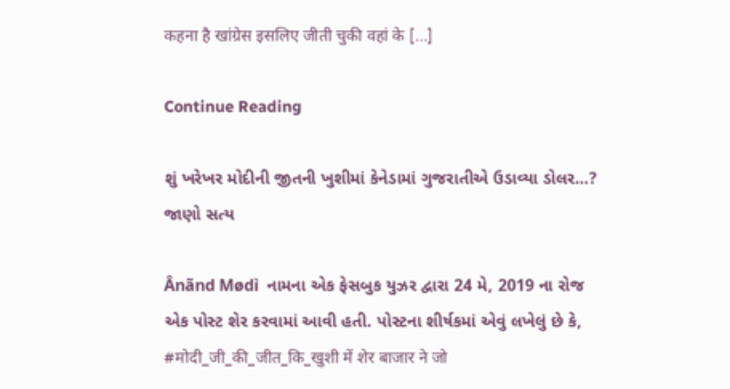कहना है खांग्रेस इसलिए जीती चुकी वहां के […]

Continue Reading

શું ખરેખર મોદીની જીતની ખુશીમાં કેનેડામાં ગુજરાતીએ ઉડાવ્યા ડોલર…? જાણો સત્ય

Ânãnd Mødì  નામના એક ફેસબુક યુઝર દ્વારા 24 મે, 2019 ના રોજ એક પોસ્ટ શેર કરવામાં આવી હતી. પોસ્ટના શીર્ષકમાં એવું લખેલું છે કે, #मोदी_जी_की_जीत_कि_खुशी में शेर बाजार ने जो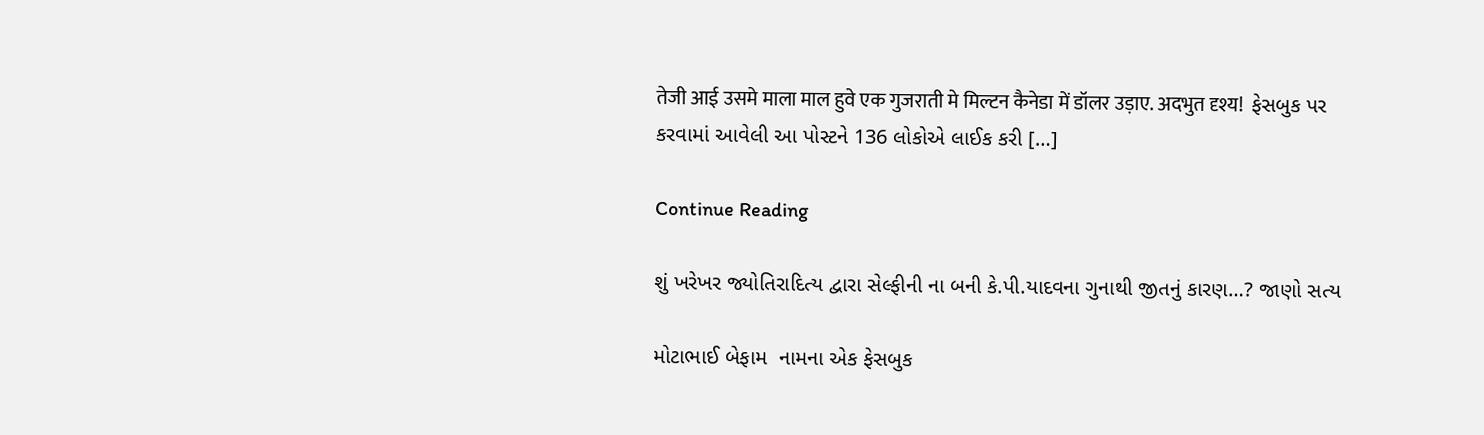तेजी आई उसमे माला माल हुवे एक गुजराती मे मिल्टन कैनेडा में डॉलर उड़ाए. अदभुत दृश्य!  ફેસબુક પર કરવામાં આવેલી આ પોસ્ટને 136 લોકોએ લાઈક કરી […]

Continue Reading

શું ખરેખર જ્યોતિરાદિત્ય દ્વારા સેલ્ફીની ના બની કે.પી.યાદવના ગુનાથી જીતનું કારણ…? જાણો સત્ય

મોટાભાઈ બેફામ  નામના એક ફેસબુક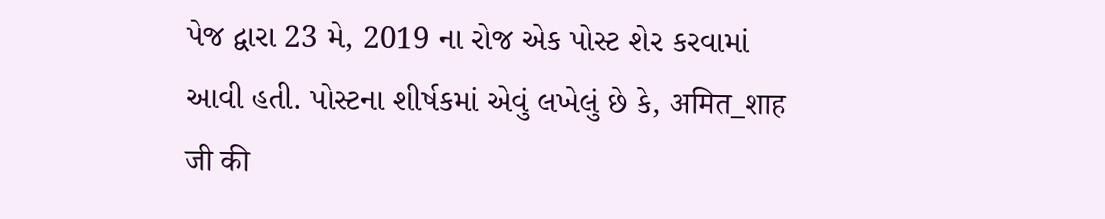પેજ દ્વારા 23 મે, 2019 ના રોજ એક પોસ્ટ શેર કરવામાં આવી હતી. પોસ્ટના શીર્ષકમાં એવું લખેલું છે કે, अमित_शाह जी की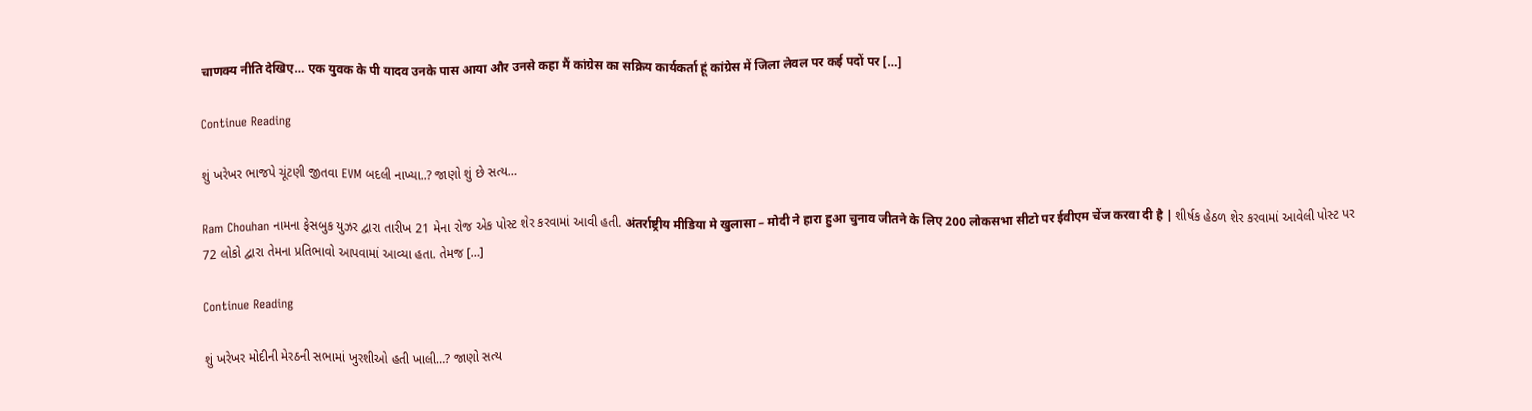चाणक्य नीति देखिए… एक युवक के पी यादव उनके पास आया और उनसे कहा मैं कांग्रेस का सक्रिय कार्यकर्ता हूं कांग्रेस में जिला लेवल पर कई पदों पर […]

Continue Reading

શું ખરેખર ભાજપે ચૂંટણી જીતવા EVM બદલી નાખ્યા..? જાણો શું છે સત્ય…

Ram Chouhan નામના ફેસબુક યુઝર દ્વારા તારીખ 21 મેના રોજ એક પોસ્ટ શેર કરવામાં આવી હતી. अंतर्राष्ट्रीय मीडिया मे खुलासा – मोदी ने हारा हुआ चुनाव जीतने के लिए 200 लोकसभा सीटो पर ईवीएम चेंज करवा दी है | શીર્ષક હેઠળ શેર કરવામાં આવેલી પોસ્ટ પર 72 લોકો દ્વારા તેમના પ્રતિભાવો આપવામાં આવ્યા હતા. તેમજ […]

Continue Reading

શું ખરેખર મોદીની મેરઠની સભામાં ખુરશીઓ હતી ખાલી…? જાણો સત્ય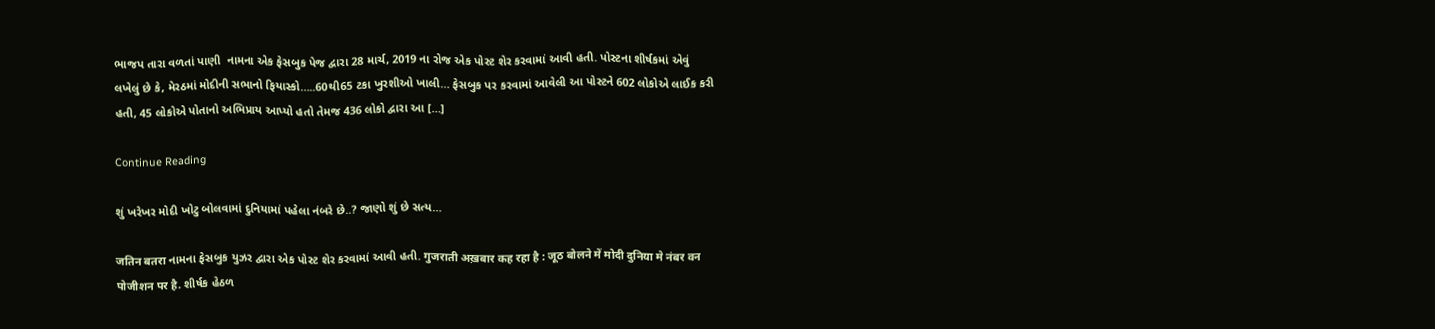ભાજપ તારા વળતાં પાણી  નામના એક ફેસબુક પેજ દ્વારા 28 માર્ચ, 2019 ના રોજ એક પોસ્ટ શેર કરવામાં આવી હતી. પોસ્ટના શીર્ષકમાં એવું લખેલું છે કે, મેરઠમાં મોદીની સભાનો ફિયાસ્કો…..60થી65 ટકા ખુરશીઓ ખાલી… ફેસબુક પર કરવામાં આવેલી આ પોસ્ટને 602 લોકોએ લાઈક કરી હતી, 45 લોકોએ પોતાનો અભિપ્રાય આપ્યો હતો તેમજ 436 લોકો દ્વારા આ […]

Continue Reading

શું ખરેખર મોદી ખોટુ બોલવામાં દુનિયામાં પહેલા નંબરે છે..? જાણો શું છે સત્ય…

जतिन बतरा નામના ફેસબુક યુઝર દ્વારા એક પોસ્ટ શેર કરવામાં આવી હતી. गुजराती अख़बार कह रहा है : जूठ बोलने में मोदी दुनिया मे नंबर वन पोजीशन पर है. શીર્ષક હેઠળ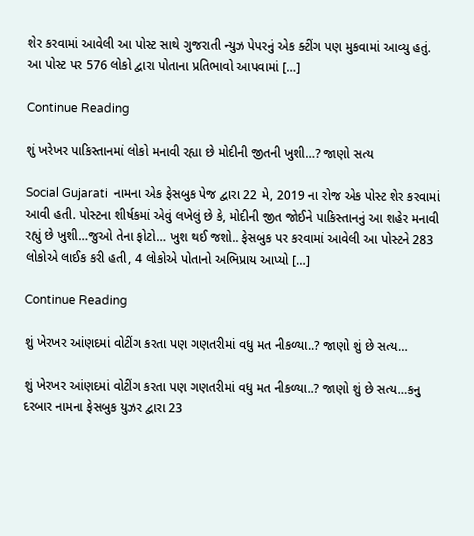શેર કરવામાં આવેલી આ પોસ્ટ સાથે ગુજરાતી ન્યુઝ પેપરનું એક ક્ટીંગ પણ મુકવામાં આવ્યુ હતું. આ પોસ્ટ પર 576 લોકો દ્વારા પોતાના પ્રતિભાવો આપવામાં […]

Continue Reading

શું ખરેખર પાકિસ્તાનમાં લોકો મનાવી રહ્યા છે મોદીની જીતની ખુશી…? જાણો સત્ય

Social Gujarati  નામના એક ફેસબુક પેજ દ્વારા 22 મે, 2019 ના રોજ એક પોસ્ટ શેર કરવામાં આવી હતી. પોસ્ટના શીર્ષકમાં એવું લખેલું છે કે, મોદીની જીત જોઈને પાકિસ્તાનનું આ શહેર મનાવી રહ્યું છે ખુશી…જુઓ તેના ફોટો… ખુશ થઈ જશો.. ફેસબુક પર કરવામાં આવેલી આ પોસ્ટને 283 લોકોએ લાઈક કરી હતી, 4 લોકોએ પોતાનો અભિપ્રાય આપ્યો […]

Continue Reading

શું ખેરખર આંણદમાં વોટીંગ કરતા પણ ગણતરીમાં વધુ મત નીકળ્યા..? જાણો શું છે સત્ય…

શું ખેરખર આંણદમાં વોટીંગ કરતા પણ ગણતરીમાં વધુ મત નીકળ્યા..? જાણો શું છે સત્ય…કનુ દરબાર નામના ફેસબુક યુઝર દ્વારા 23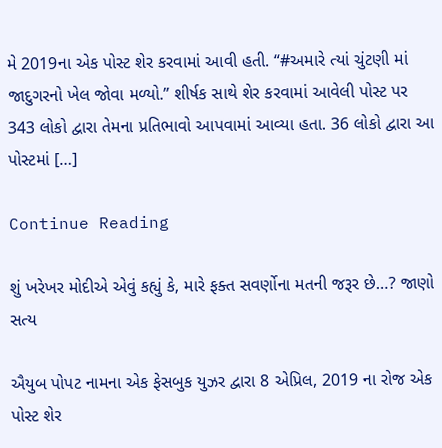મે 2019ના એક પોસ્ટ શેર કરવામાં આવી હતી. “#અમારે ત્યાં ચુંટણી માં જાદુગરનો ખેલ જોવા મળ્યો.” શીર્ષક સાથે શેર કરવામાં આવેલી પોસ્ટ પર 343 લોકો દ્વારા તેમના પ્રતિભાવો આપવામાં આવ્યા હતા. 36 લોકો દ્વારા આ પોસ્ટમાં […]

Continue Reading

શું ખરેખર મોદીએ એવું કહ્યું કે, મારે ફક્ત સવર્ણોના મતની જરૂર છે…? જાણો સત્ય

ઐયુબ પોપટ નામના એક ફેસબુક યુઝર દ્વારા 8 એપ્રિલ, 2019 ના રોજ એક પોસ્ટ શેર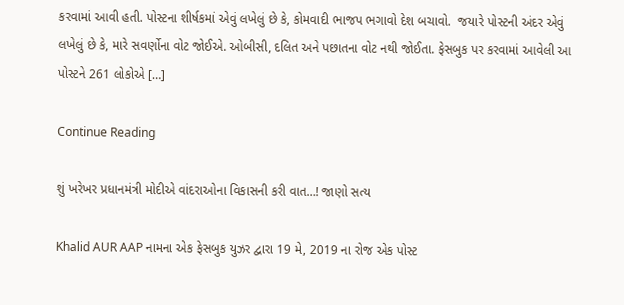કરવામાં આવી હતી. પોસ્ટના શીર્ષકમાં એવું લખેલું છે કે, કોમવાદી ભાજપ ભગાવો દેશ બચાવો.  જયારે પોસ્ટની અંદર એવું લખેલું છે કે, મારે સવર્ણોના વોટ જોઈએ. ઓબીસી, દલિત અને પછાતના વોટ નથી જોઈતા. ફેસબુક પર કરવામાં આવેલી આ પોસ્ટને 261 લોકોએ […]

Continue Reading

શું ખરેખર પ્રધાનમંત્રી મોદીએ વાંદરાઓના વિકાસની કરી વાત…! જાણો સત્ય

Khalid AUR AAP નામના એક ફેસબુક યુઝર દ્વારા 19 મે, 2019 ના રોજ એક પોસ્ટ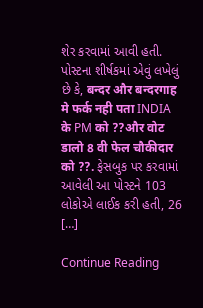શેર કરવામાં આવી હતી. પોસ્ટના શીર્ષકમાં એવું લખેલું છે કે, बन्दर और बन्दरगाह मे फर्क नही पता INDIA के PM को ??और वोट डालो 8 वी फेल चौकीदार को ??. ફેસબુક પર કરવામાં આવેલી આ પોસ્ટને 103 લોકોએ લાઈક કરી હતી, 26 […]

Continue Reading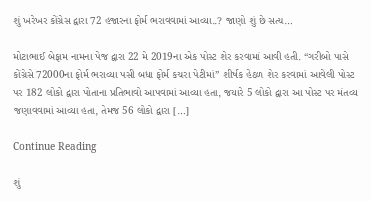શું ખરેખર કોંગ્રેસ દ્વારા 72 હજારના ફોર્મ ભરાવવામાં આવ્યા..? જાણો શું છે સત્ય…

મોટાભાઈ બેફામ નામના પેજ દ્વારા 22 મે 2019ના એક પોસ્ટ શેર કરવામાં આવી હતી. “ગરીબો પાસે કોંગ્રેસે 72000ના ફોર્મ ભરાવ્યા પસી બધા ફોર્મ કચરા પેટીમાં” શીર્ષક હેઠળ શેર કરવામાં આવેલી પોસ્ટ પર 182 લોકો દ્વારા પોતાના પ્રતિભાવો આપવામાં આવ્યા હતા, જયારે 5 લોકો દ્વારા આ પોસ્ટ પર મંતવ્ય જણાવવામાં આવ્યા હતા, તેમજ 56 લોકો દ્વારા […]

Continue Reading

શું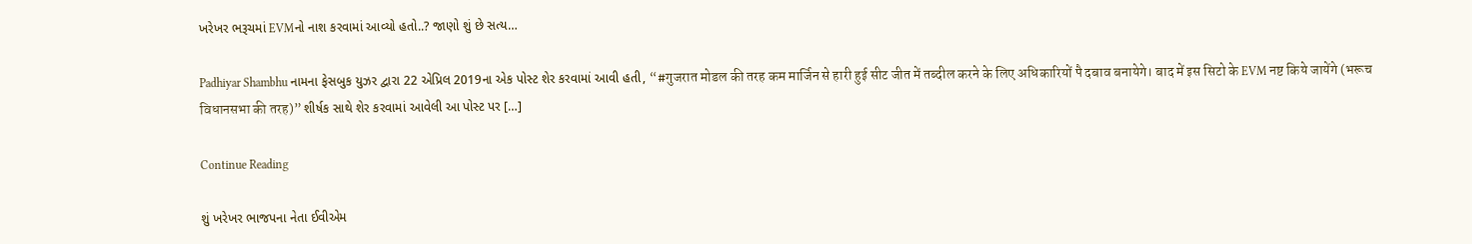ખરેખર ભરૂચમાં EVMનો નાશ કરવામાં આવ્યો હતો..? જાણો શું છે સત્ય…

Padhiyar Shambhu નામના ફેસબુક યુઝર દ્વારા 22 એપ્રિલ 2019ના એક પોસ્ટ શેર કરવામાં આવી હતી, “#गुजरात मोडल की तरह कम मार्जिन से हारी हुई सीट जीत में तब्दील करने के लिए अधिकारियों पै दबाव बनायेगे। बाद में इस सिटो के EVM नष्ट किये जायेंगे (भरूच विधानसभा की तरह)” શીર્ષક સાથે શેર કરવામાં આવેલી આ પોસ્ટ પર […]

Continue Reading

શું ખરેખર ભાજપના નેતા ઈવીએમ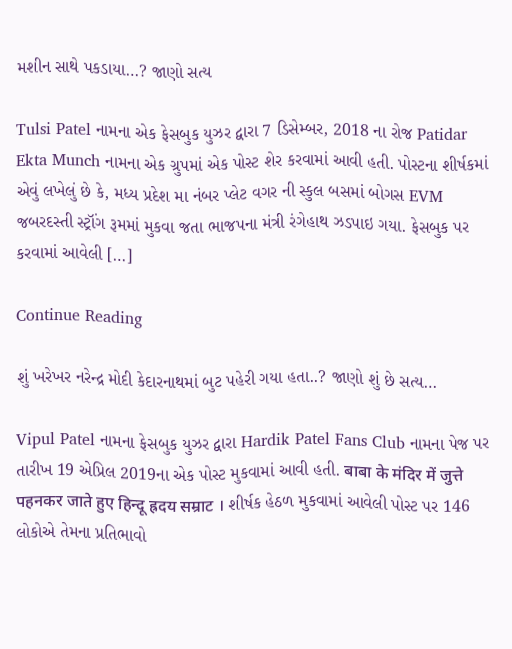મશીન સાથે પકડાયા…? જાણો સત્ય

Tulsi Patel નામના એક ફેસબુક યુઝર દ્વારા 7 ડિસેમ્બર, 2018 ના રોજ Patidar Ekta Munch નામના એક ગ્રુપમાં એક પોસ્ટ શેર કરવામાં આવી હતી. પોસ્ટના શીર્ષકમાં એવું લખેલું છે કે, મધ્ય પ્રદેશ મા નંબર પ્લેટ વગર ની સ્કુલ બસમાં બોગસ EVM જબરદસ્તી સ્ટ્રૉંગ રૂમમાં મુકવા જતા ભાજપના મંત્રી રંગેહાથ ઝડપાઇ ગયા. ફેસબુક પર કરવામાં આવેલી […]

Continue Reading

શું ખરેખર નરેન્દ્ર મોદી કેદારનાથમાં બુટ પહેરી ગયા હતા..? જાણો શું છે સત્ય…

Vipul Patel નામના ફેસબુક યુઝર દ્વારા Hardik Patel Fans Club નામના પેજ પર તારીખ 19 એપ્રિલ 2019ના એક પોસ્ટ મુકવામાં આવી હતી. बाबा के मंदिर में जुत्ते पहनकर जाते हुए हिन्दू ह्रदय सम्राट । શીર્ષક હેઠળ મુકવામાં આવેલી પોસ્ટ પર 146 લોકોએ તેમના પ્રતિભાવો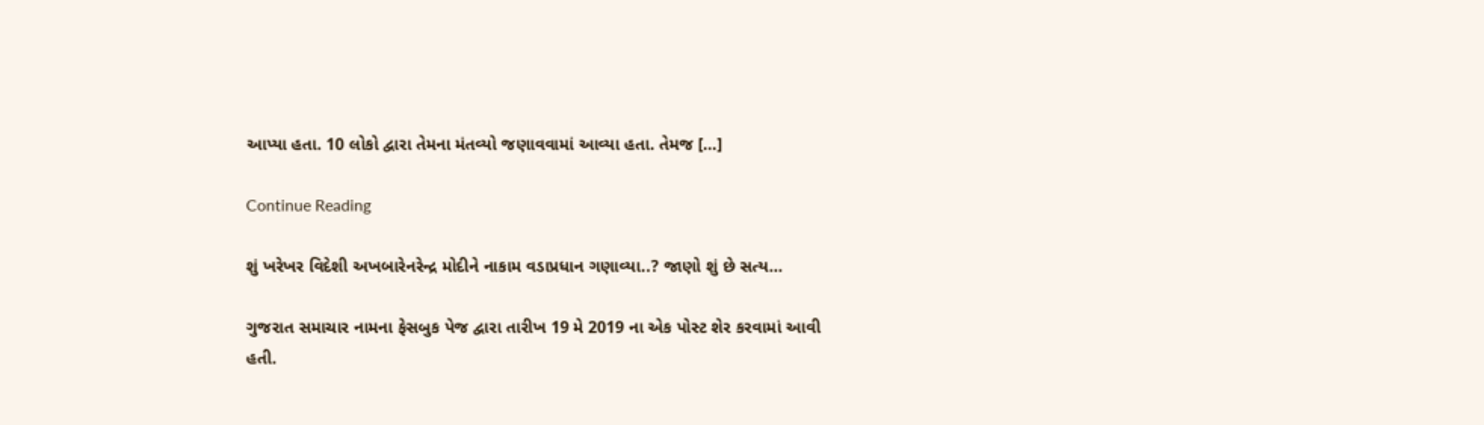આપ્યા હતા. 10 લોકો દ્વારા તેમના મંતવ્યો જણાવવામાં આવ્યા હતા. તેમજ […]

Continue Reading

શું ખરેખર વિદેશી અખબારેનરેન્દ્ર મોદીને નાકામ વડાપ્રધાન ગણાવ્યા..? જાણો શું છે સત્ય…

ગુજરાત સમાચાર નામના ફેસબુક પેજ દ્વારા તારીખ 19 મે 2019 ના એક પોસ્ટ શેર કરવામાં આવી હતી.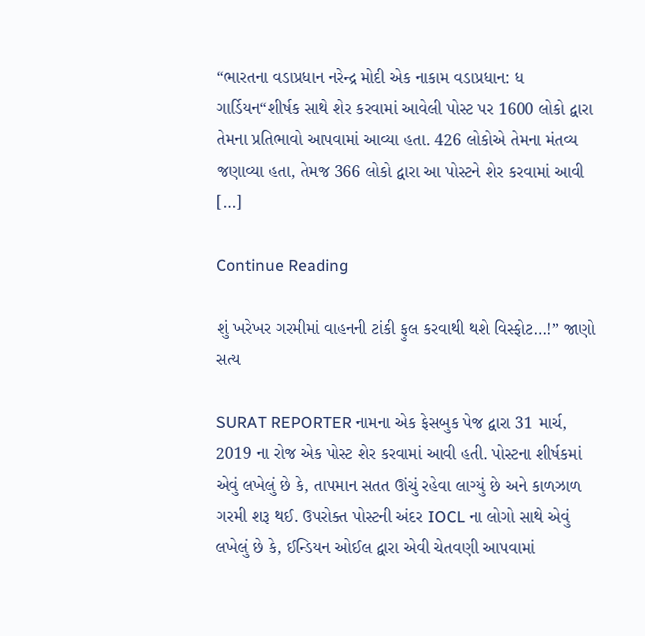“ભારતના વડાપ્રધાન નરેન્દ્ર મોદી એક નાકામ વડાપ્રધાન: ધ ગાર્ડિયન“શીર્ષક સાથે શેર કરવામાં આવેલી પોસ્ટ પર 1600 લોકો દ્વારા તેમના પ્રતિભાવો આપવામાં આવ્યા હતા. 426 લોકોએ તેમના મંતવ્ય જણાવ્યા હતા, તેમજ 366 લોકો દ્વારા આ પોસ્ટને શેર કરવામાં આવી […]

Continue Reading

શું ખરેખર ગરમીમાં વાહનની ટાંકી ફુલ કરવાથી થશે વિસ્ફોટ…!” જાણો સત્ય

SURAT REPORTER નામના એક ફેસબુક પેજ દ્વારા 31 માર્ચ, 2019 ના રોજ એક પોસ્ટ શેર કરવામાં આવી હતી. પોસ્ટના શીર્ષકમાં એવું લખેલું છે કે, તાપમાન સતત ઊંચું રહેવા લાગ્યું છે અને કાળઝાળ ગરમી શરૂ થઈ. ઉપરોક્ત પોસ્ટની અંદર IOCL ના લોગો સાથે એવું લખેલું છે કે, ઈન્ડિયન ઓઈલ દ્વારા એવી ચેતવણી આપવામાં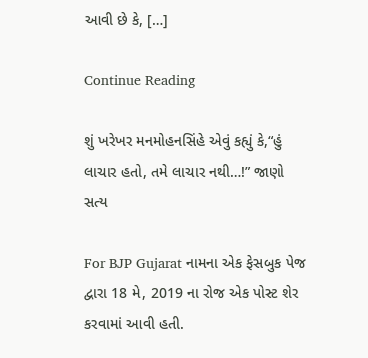આવી છે કે, […]

Continue Reading

શું ખરેખર મનમોહનસિંહે એવું કહ્યું કે,“હું લાચાર હતો, તમે લાચાર નથી…!” જાણો સત્ય

For BJP Gujarat નામના એક ફેસબુક પેજ દ્વારા 18 મે, 2019 ના રોજ એક પોસ્ટ શેર કરવામાં આવી હતી.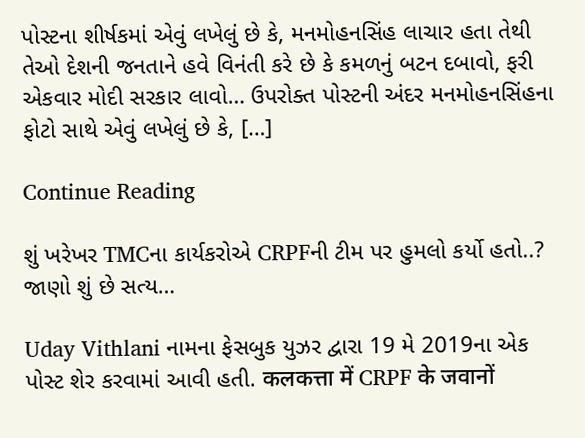પોસ્ટના શીર્ષકમાં એવું લખેલું છે કે, મનમોહનસિંહ લાચાર હતા તેથી તેઓ દેશની જનતાને હવે વિનંતી કરે છે કે કમળનું બટન દબાવો, ફરી એકવાર મોદી સરકાર લાવો… ઉપરોક્ત પોસ્ટની અંદર મનમોહનસિંહના ફોટો સાથે એવું લખેલું છે કે, […]

Continue Reading

શું ખરેખર TMCના કાર્યકરોએ CRPFની ટીમ પર હુમલો કર્યો હતો..? જાણો શું છે સત્ય…

Uday Vithlani નામના ફેસબુક યુઝર દ્વારા 19 મે 2019ના એક પોસ્ટ શેર કરવામાં આવી હતી. कलकत्ता में CRPF के जवानों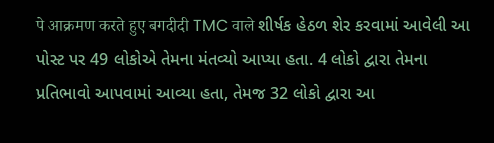पे आक्रमण करते हुए बगदीदी TMC वाले શીર્ષક હેઠળ શેર કરવામાં આવેલી આ પોસ્ટ પર 49 લોકોએ તેમના મંતવ્યો આપ્યા હતા. 4 લોકો દ્વારા તેમના પ્રતિભાવો આપવામાં આવ્યા હતા, તેમજ 32 લોકો દ્વારા આ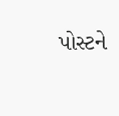પોસ્ટને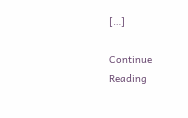[…]

Continue Reading